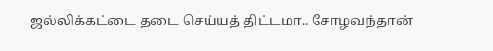ஜல்லிக்கட்டை தடை செய்யத் திட்டமா.. சோழவந்தான்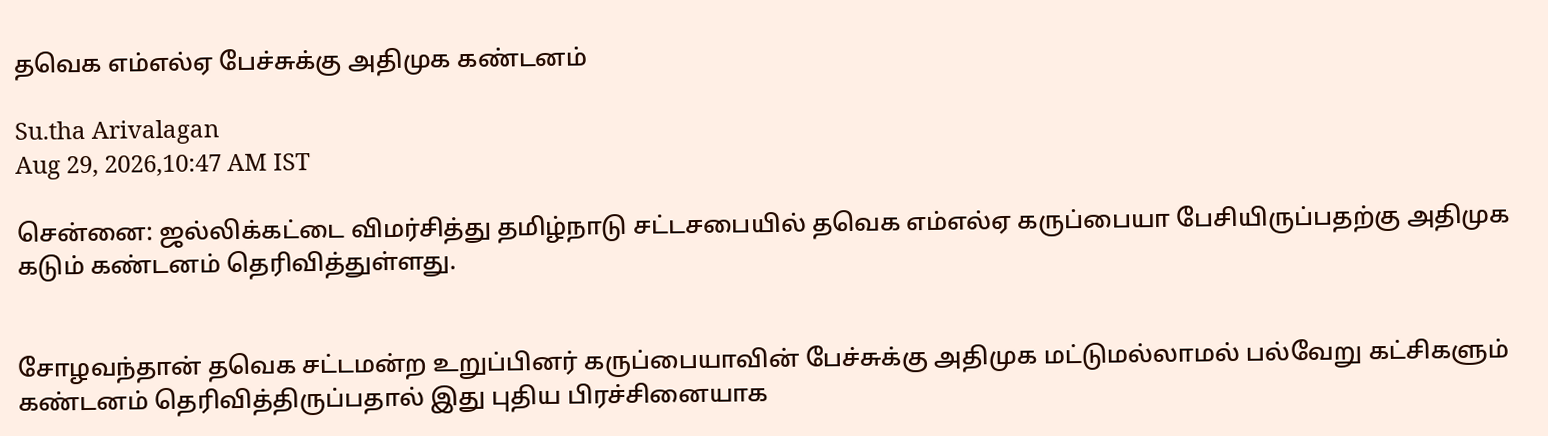தவெக எம்எல்ஏ பேச்சுக்கு அதிமுக கண்டனம்

Su.tha Arivalagan
Aug 29, 2026,10:47 AM IST

சென்னை: ஜல்லிக்கட்டை விமர்சித்து தமிழ்நாடு சட்டசபையில் தவெக எம்எல்ஏ கருப்பையா பேசியிருப்பதற்கு அதிமுக கடும் கண்டனம் தெரிவித்துள்ளது.


சோழவந்தான் தவெக சட்டமன்ற உறுப்பினர் கருப்பையாவின் பேச்சுக்கு அதிமுக மட்டுமல்லாமல் பல்வேறு கட்சிகளும் கண்டனம் தெரிவித்திருப்பதால் இது புதிய பிரச்சினையாக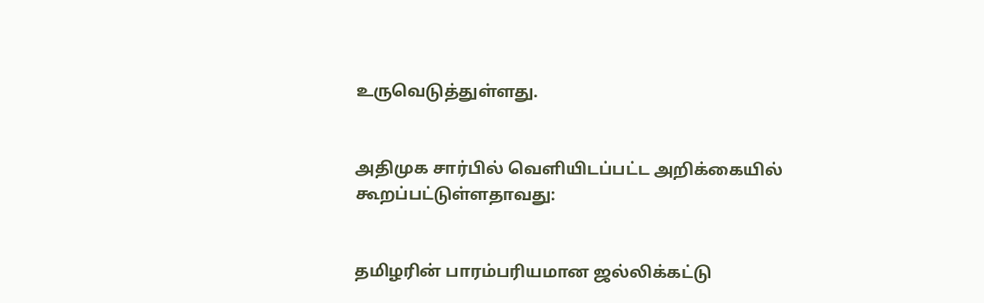உருவெடுத்துள்ளது.


அதிமுக சார்பில் வெளியிடப்பட்ட அறிக்கையில் கூறப்பட்டுள்ளதாவது:


தமிழரின் பாரம்பரியமான ஜல்லிக்கட்டு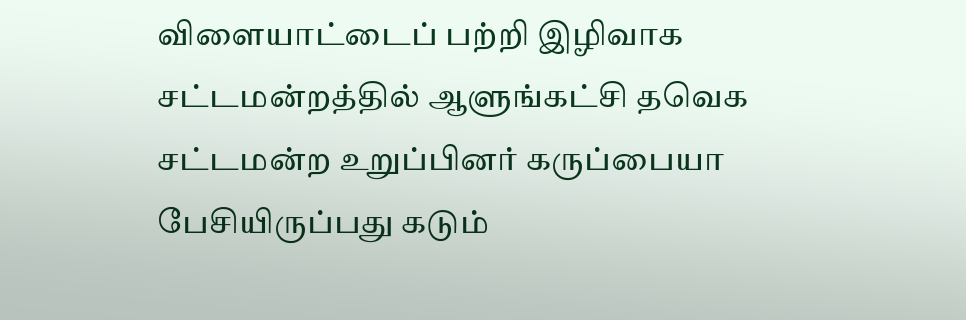விளையாட்டைப் பற்றி இழிவாக சட்டமன்றத்தில் ஆளுங்கட்சி தவெக சட்டமன்ற உறுப்பினர் கருப்பையா பேசியிருப்பது கடும்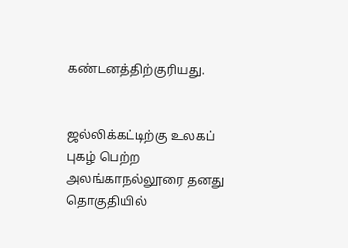கண்டனத்திற்குரியது.


ஜல்லிக்கட்டிற்கு உலகப் புகழ் பெற்ற அலங்காநல்லூரை தனது தொகுதியில்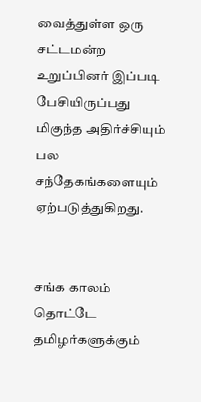வைத்துள்ள ஒரு சட்டமன்ற உறுப்பினர் இப்படி பேசியிருப்பது மிகுந்த அதிர்ச்சியும் பல சந்தேகங்களையும் ஏற்படுத்துகிறது.


சங்க காலம் தொட்டே தமிழர்களுக்கும்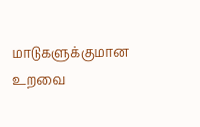மாடுகளுக்குமான உறவை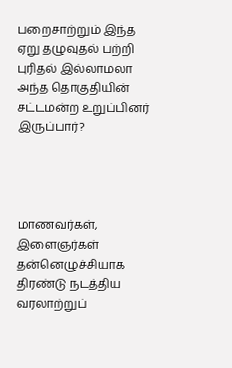பறைசாற்றும் இந்த ஏறு தழுவுதல் பற்றி புரிதல் இல்லாமலா அந்த தொகுதியின் சட்டமன்ற உறுப்பினர் இருப்பார்?




மாணவர்கள், இளைஞர்கள் தன்னெழுச்சியாக திரண்டு நடத்திய வரலாற்றுப்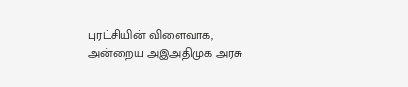புரட்சியின் விளைவாக, அன்றைய அஇஅதிமுக அரசு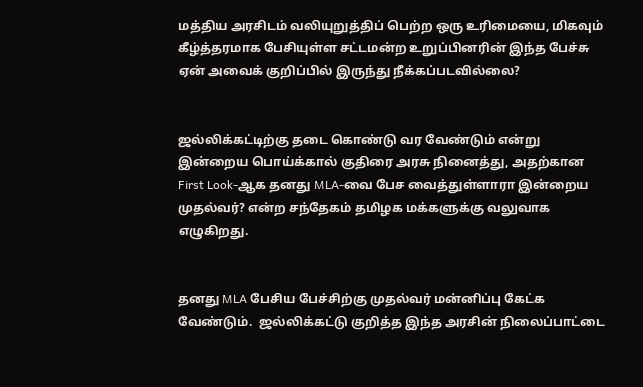மத்திய அரசிடம் வலியுறுத்திப் பெற்ற ஒரு உரிமையை, மிகவும் கீழ்த்தரமாக பேசியுள்ள சட்டமன்ற உறுப்பினரின் இந்த பேச்சு ஏன் அவைக் குறிப்பில் இருந்து நீக்கப்படவில்லை?


ஜல்லிக்கட்டிற்கு தடை கொண்டு வர வேண்டும் என்று இன்றைய பொய்க்கால் குதிரை அரசு நினைத்து, அதற்கான First Look-ஆக தனது MLA-வை பேச வைத்துள்ளாரா இன்றைய முதல்வர்? என்ற சந்தேகம் தமிழக மக்களுக்கு வலுவாக எழுகிறது.


தனது MLA பேசிய பேச்சிற்கு முதல்வர் மன்னிப்பு கேட்க வேண்டும்.  ஜல்லிக்கட்டு குறித்த இந்த அரசின் நிலைப்பாட்டை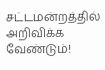சட்டமன்றத்தில் அறிவிக்க வேண்டும்!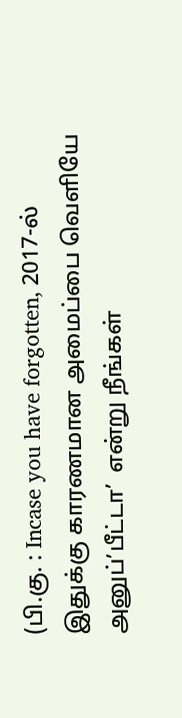(பி.கு. : Incase you have forgotten, 2017-ல் இதுக்கு காரணமான அமைப்பை வெளியே அனுப்’பீட்டா’  என்று நீங்கள்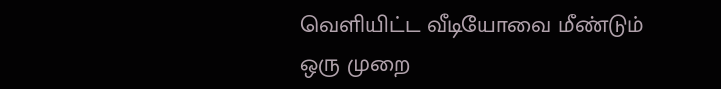வெளியிட்ட வீடியோவை மீண்டும் ஒரு முறை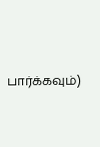பார்க்கவும்)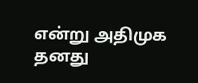என்று அதிமுக தனது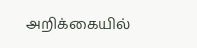அறிக்கையில்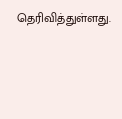தெரிவித்துள்ளது.